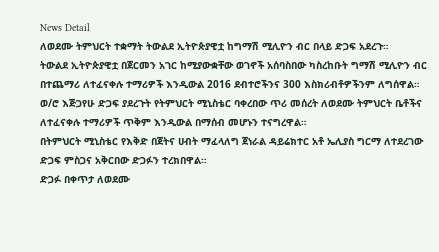News Detail
ለወደሙ ትምህርት ተቋማት ትውልደ ኢትዮጵያዊቷ ከግማሽ ሚሊዮን ብር በላይ ድጋፍ አደረጉ።
ትውልደ ኢትዮጵያዊቷ በጀርመን አገር ከሚያውቋቸው ወገኖች አሰባስበው ካስረከቡት ግማሽ ሚሊዮን ብር በተጨማሪ ለተፈናቀሉ ተማሪዎች እንዲውል 2016 ደብተሮችንና 300 እስክሪብቶዎችንም ለግሰዋል።
ወ/ሮ እጅጋየሁ ድጋፍ ያደረጉት የትምህርት ሚኒስቴር ባቀረበው ጥሪ መሰረት ለወደሙ ትምህርት ቤቶችና ለተፈናቀሉ ተማሪዎች ጥቅም እንዲውል በማሰብ መሆኑን ተናግረዋል።
በትምህርት ሚኒስቴር የእቅድ በጀትና ሀብት ማፈላለግ ጀነራል ዳይሬክተር አቶ ኤሊያስ ግርማ ለተደረገው ድጋፍ ምስጋና አቅርበው ድጋፉን ተረክበዋል።
ድጋፉ በቀጥታ ለወደሙ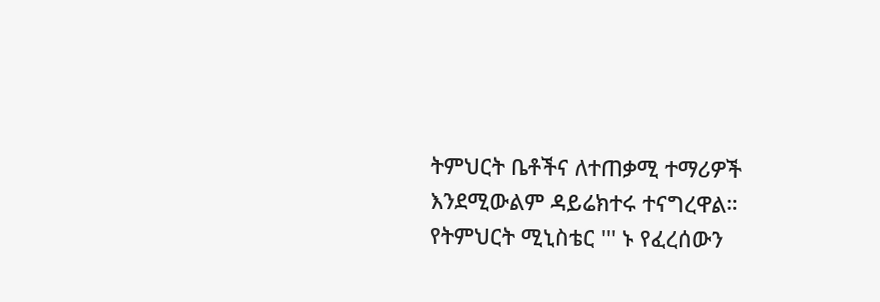ትምህርት ቤቶችና ለተጠቃሚ ተማሪዎች እንደሚውልም ዳይሬክተሩ ተናግረዋል።
የትምህርት ሚኒስቴር ''' ኑ የፈረሰውን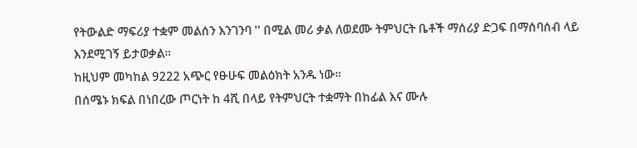የትውልድ ማፍሪያ ተቋም መልሰን እንገንባ '' በሚል መሪ ቃል ለወደሙ ትምህርት ቤቶች ማሰሪያ ድጋፍ በማሰባሰብ ላይ እንደሚገኝ ይታወቃል።
ከዚህም መካከል 9222 አጭር የፁሁፍ መልዕክት አንዱ ነው።
በሰሜኑ ክፍል በነበረው ጦርነት ከ 4ሺ በላይ የትምህርት ተቋማት በከፊል እና ሙሉ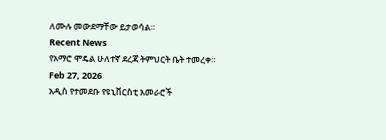ለሙሉ መውደማቸው ይታወሳል።
Recent News
የአማሮ ሞዴል ሁለተኛ ደረጃ ትምህርት ቤት ተመረቀ።
Feb 27, 2026
አዲስ የተመደቡ የዩኒቨርስቲ አመራሮች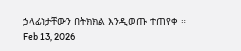ኃላፊነታቸውን በትክክል እንዲወጡ ተጠየቀ ።
Feb 13, 2026